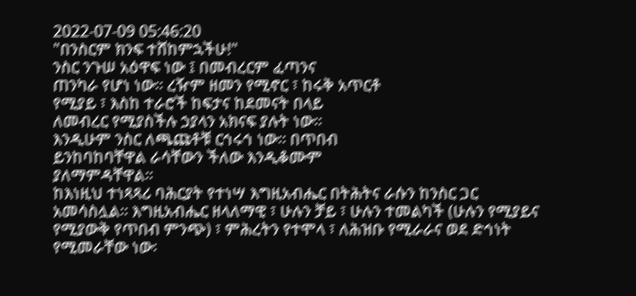2022-07-09 05:46:20
"በንስርም ክንፍ ተሸከምኋችሁ!"
ንስር ንጉሠ አዕዋፍ ነው ፤ በመብረርም ፈጣንና
ጠንካራ የሆነ ነው፡፡ ረዥም ዘመን የሚኖር ፣ ከሩቅ አጥርቶ
የሚያይ ፣ እስከ ተራሮች ከፍታና ከደመናት በላይ
ለመብረር የሚያስችሉ ኃያላን አክናፍ ያሉት ነው፡፡
እንዲሁም ንስር ለጫጩቶቹ ርኅሩኅ ነው፡፡ በጥበብ
ይንከባከባቸዋል ራሳቸውን ችለው እንዲቆሙም
ያለማምዳቸዋል፡፡
ከእነዚህ ተነጻጻሪ ባሕርያት የተነሣ እግዚአብሔር በትሕትና ራሱን ከንስር ጋር
አመሳስሏል፡፡ እግዚአብሔር ዘላለማዊ ፣ ሁሉን ቻይ ፣ ሁሉን ተመልካች (ሁሉን የሚያይና
የሚያውቅ የጥበብ ምንጭ) ፣ ምሕረትን የተሞላ ፣ ለሕዝቡ የሚራራና ወደ ድኅነት
የሚመራቸው ነው፡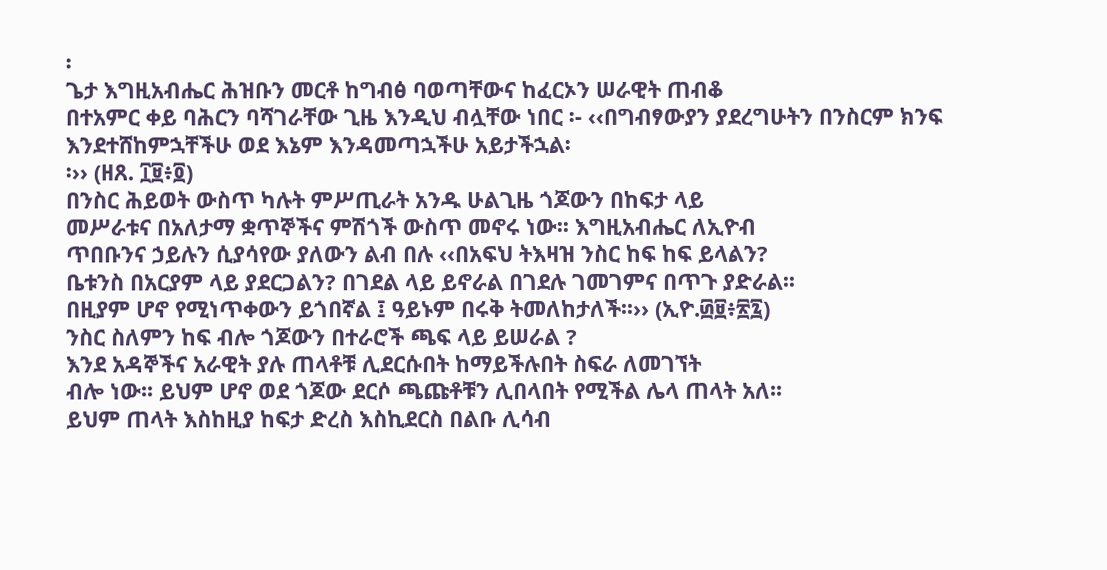፡
ጌታ እግዚአብሔር ሕዝቡን መርቶ ከግብፅ ባወጣቸውና ከፈርኦን ሠራዊት ጠብቆ
በተአምር ቀይ ባሕርን ባሻገራቸው ጊዜ እንዲህ ብሏቸው ነበር ፡- ‹‹በግብፃውያን ያደረግሁትን በንስርም ክንፍ እንደተሸከምኋቸችሁ ወደ እኔም እንዳመጣኋችሁ አይታችኋል፡
፡›› (ዘጸ. ፲፱፥፬)
በንስር ሕይወት ውስጥ ካሉት ምሥጢራት አንዱ ሁልጊዜ ጎጆውን በከፍታ ላይ
መሥራቱና በአለታማ ቋጥኞችና ምሽጎች ውስጥ መኖሩ ነው፡፡ እግዚአብሔር ለኢዮብ
ጥበቡንና ኃይሉን ሲያሳየው ያለውን ልብ በሉ ‹‹በአፍህ ትእዛዝ ንስር ከፍ ከፍ ይላልን?
ቤቱንስ በአርያም ላይ ያደርጋልን? በገደል ላይ ይኖራል በገደሉ ገመገምና በጥጉ ያድራል፡፡
በዚያም ሆኖ የሚነጥቀውን ይጎበኛል ፤ ዓይኑም በሩቅ ትመለከታለች፡፡›› (ኢዮ.፴፱፥፳፯)
ንስር ስለምን ከፍ ብሎ ጎጆውን በተራሮች ጫፍ ላይ ይሠራል ?
እንደ አዳኞችና አራዊት ያሉ ጠላቶቹ ሊደርሱበት ከማይችሉበት ስፍራ ለመገኘት
ብሎ ነው፡፡ ይህም ሆኖ ወደ ጎጆው ደርሶ ጫጩቶቹን ሊበላበት የሚችል ሌላ ጠላት አለ፡፡
ይህም ጠላት እስከዚያ ከፍታ ድረስ እስኪደርስ በልቡ ሊሳብ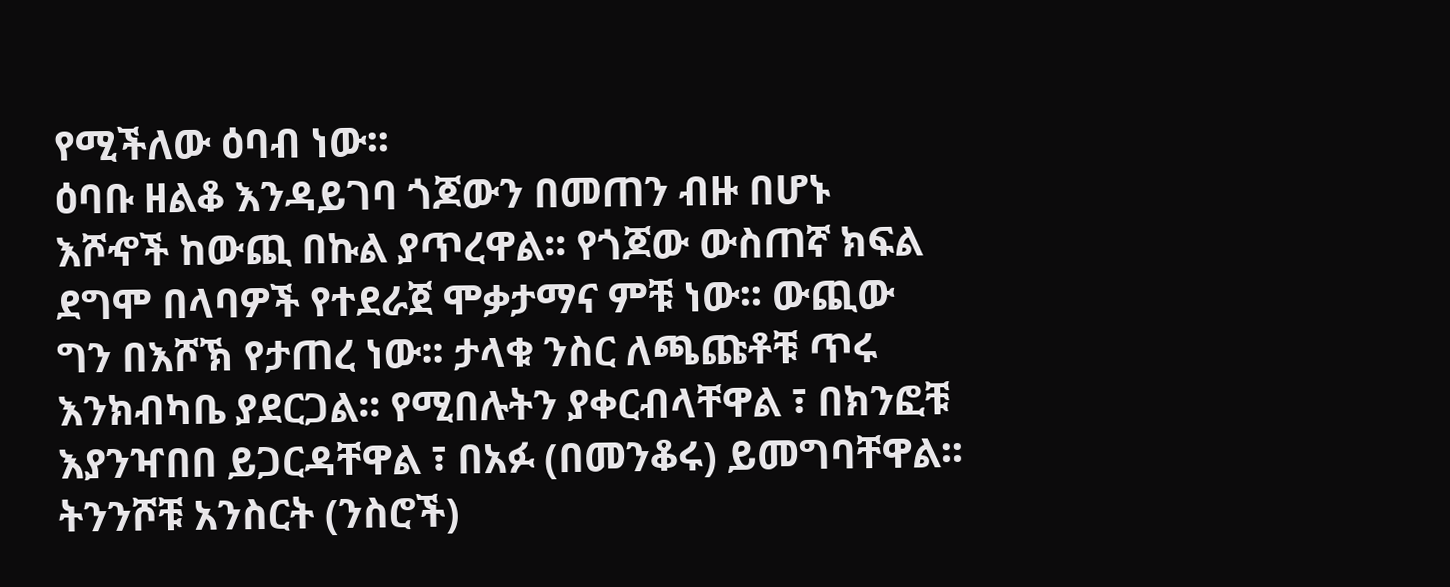የሚችለው ዕባብ ነው፡፡
ዕባቡ ዘልቆ እንዳይገባ ጎጆውን በመጠን ብዙ በሆኑ
እሾኆች ከውጪ በኩል ያጥረዋል፡፡ የጎጆው ውስጠኛ ክፍል
ደግሞ በላባዎች የተደራጀ ሞቃታማና ምቹ ነው፡፡ ውጪው
ግን በእሾኽ የታጠረ ነው፡፡ ታላቁ ንስር ለጫጩቶቹ ጥሩ
እንክብካቤ ያደርጋል፡፡ የሚበሉትን ያቀርብላቸዋል ፣ በክንፎቹ
እያንዣበበ ይጋርዳቸዋል ፣ በአፉ (በመንቆሩ) ይመግባቸዋል፡፡
ትንንሾቹ አንስርት (ንስሮች)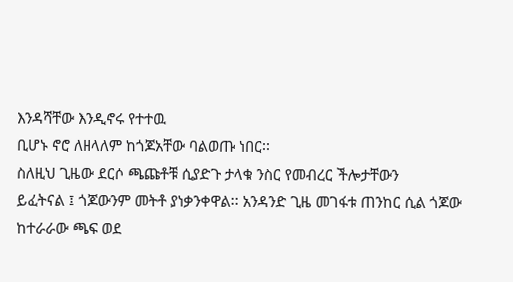እንዳሻቸው እንዲኖሩ የተተዉ
ቢሆኑ ኖሮ ለዘላለም ከጎጆአቸው ባልወጡ ነበር፡፡
ስለዚህ ጊዜው ደርሶ ጫጩቶቹ ሲያድጉ ታላቁ ንስር የመብረር ችሎታቸውን
ይፈትናል ፤ ጎጆውንም መትቶ ያነቃንቀዋል፡፡ አንዳንድ ጊዜ መገፋቱ ጠንከር ሲል ጎጆው
ከተራራው ጫፍ ወደ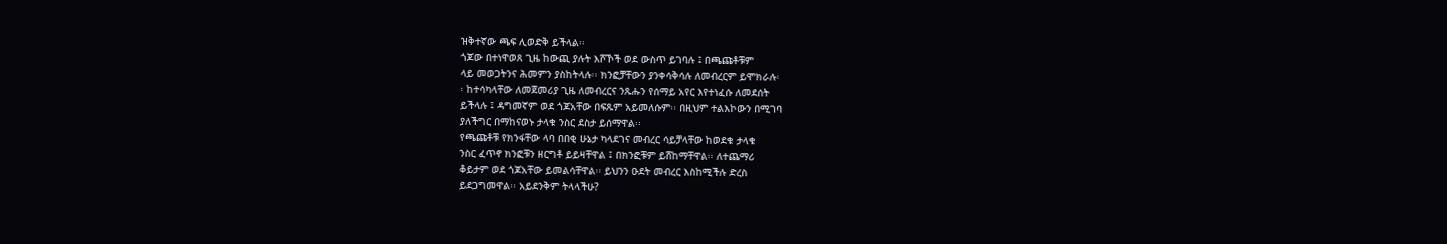ዝቅተኛው ጫፍ ሊወድቅ ይችላል፡፡
ጎጆው በተነዋወጸ ጊዜ ከውጪ ያሉት እሾኾች ወደ ውስጥ ይገባሉ ፤ በጫጩቶቹም
ላይ መወጋትንና ሕመምን ያስከትላሉ፡፡ ክንፎቻቸውን ያንቀሳቅሳሉ ለመብረርም ይሞክራሉ፡
፡ ከተሳካላቸው ለመጀመሪያ ጊዜ ለመብረርና ንጹሑን የሰማይ አየር እየተነፈሱ ለመደሰት
ይችላሉ ፤ ዳግመኛም ወደ ጎጆአቸው በፍጹም አይመለሱም፡፡ በዚህም ተልእኮውን በሚገባ
ያለችግር በማከናወኑ ታላቁ ንስር ደስታ ይሰማዋል፡፡
የጫጩቶቹ የክንፋቸው ላባ በበቂ ሁኔታ ካላደገና መብረር ሳይቻላቸው ከወደቁ ታላቁ
ንስር ፈጥኖ ክንፎቹን ዘርግቶ ይይዛቸዋል ፤ በክንፎቹም ይሸከማቸዋል፡፡ ለተጨማሪ
ቆይታም ወደ ጎጆአቸው ይመልሳቸዋል፡፡ ይህንን ዑደት መብረር እስከሚችሉ ድረስ
ይደጋግመዋል፡፡ አይደንቅም ትላላችሁ?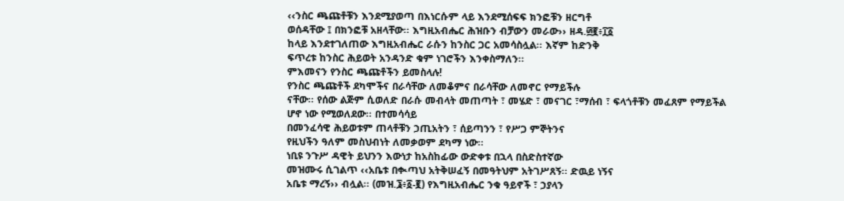‹‹ንስር ጫጩቶቹን እንደሚያወጣ በእነርሱም ላይ እንደሚሰፍፍ ክንፎቹን ዘርግቶ
ወሰዳቸው ፤ በክንፎቹ አዘላቸው፡፡ እግዚአብሔር ሕዝቡን ብቻውን መራው›› ዘዳ.፴፪፥፲፩
ከላይ እንደተገለጠው እግዚአብሔር ራሱን ከንስር ጋር አመሳስሏል፡፡ እኛም ከድንቅ
ፍጥረቱ ከንስር ሕይወት አንዳንድ ቁም ነገሮችን እንቀስማለን፡፡
ምእመናን የንስር ጫጩቶችን ይመስላሉ!
የንስር ጫጩቶች ደካሞችና በራሳቸው ለመቆምና በራሳቸው ለመኖር የማይችሉ
ናቸው፡፡ የሰው ልጅም ሲወለድ በራሱ መብላት መጠጣት ፣ መሄድ ፣ መናገር ፣ማሰብ ፣ ፍላጎቶቹን መፈጸም የማይችል ሆኖ ነው የሚወለደው፡፡ በተመሳሳይ
በመንፈሳዊ ሕይወቱም ጠላቶቹን ኃጢአትን ፣ ሰይጣንን ፣ የሥጋ ምኞትንና
የዚህችን ዓለም መስህብነት ለመቃወም ደካማ ነው፡፡
ነቢዩ ንጉሥ ዳዊት ይህንን እውነታ ከአስከፊው ውድቀቱ በኋላ በስድስተኛው
መዝሙሩ ሲገልጥ ‹‹አቤቱ በቊጣህ አትቅሠፈኝ በመዓትህም አትገሥጸኝ፡፡ ድዉይ ነኝና
አቤቱ ማረኝ›› ብሏል፡፡ (መዝ.፮፥፩-፪) የእግዚአብሔር ንቁ ዓይኖች ፣ ኃያላን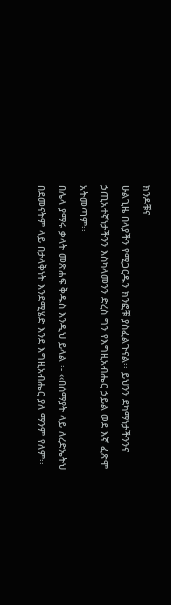ክንዶቹና
ሁልጊዜ በላያችን የሚጋርዱን ክንፎቹ ያስፈልጉናል፡፡ ይህንን ደካማነታችንንና
ኃጢአተኛነታችንን እስካላመንን ድረስ ግን የእግዚአብሔር ኃይል ወደ እኛ ፈጽሞ
አትመጣም፡፡
በሌላ ያማሩ ቃላት መጽሐፍ ቅዱስ እንዲህ ይላል ፡- ‹‹በሰማያት ላይ ለረድኤትህ
በደመናትም ላይ በታላቅነት እንደሚሄድ እንደ እግዚአብሔር ያለ ማንም የለም፡፡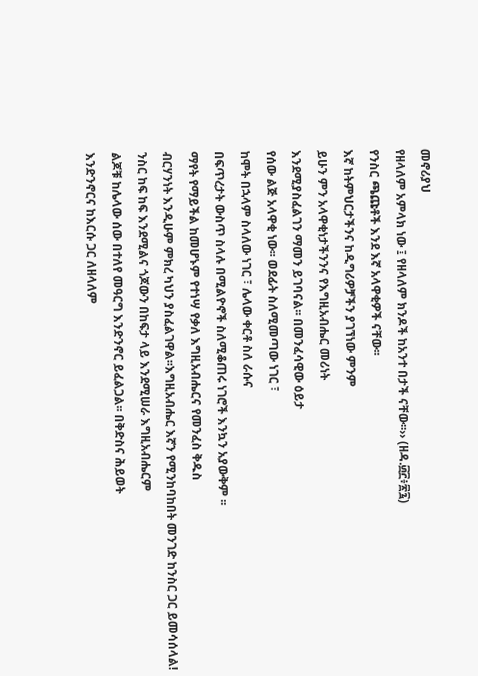መኖሪያህ
የዘላለም አምላክ ነው ፤ የዘላለም ክንዶች ከአንተ በታች ናቸው፡፡›› (ዘዳ.፴፫፥፳፯)
የንስር ጫጩቶች እንደ እኛ አላዋቂዎች ናቸው፡፡
እኛ ከትምህርታችንና ከዲግሪዎቻችን ያገኘነው ምንም
ይሁን ምን አላዋቂነታችንንና የእግዚአብሔር መሪነት
እንደሚያስፈልገን ማመን ይገባናል፡፡ በመንፈሳዊው ዕይታ
የሰው ልጅ አላዋቂ ነው፡፡ ወደፊት ስለሚመጣው ነገር ፣
ከሞት በኋላም ስላለው ነገር ፣ ሌላው ቀርቶ ስለ ራሱና
በፍጥረታት ውስጥ ስላሉ በሚልዮኖች ስለሚቆጠሩ ነገሮች እንኳን አያውቅም ፡፡
ማየት የማይችል ከመሆኑም የተነሣ የቃለ እግዚአብሔርና የመንፈስ ቅዱስ
ብርሃንነት እንዲሁም ምክረ ካህን ያስፈልገዋል፡፡እግዚአብሔር እኛን የሚንከባከበት መንገድ ከንስር ጋር ይመሳሰላል!
ንስር ከፍ ከፍ እንደሚልና ጎጆውን በከፍታ ላይ እንደሚሠራ እግዚአብሔርም
ልጆቹ ከሌላው ሰው በተለየ መዓርግ እንድንኖር ይፈልጋል፡፡ በቅድስና ሕይወት
እንድንኖርና ከእርሱ ጋር ለዘላለም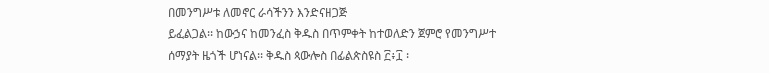በመንግሥቱ ለመኖር ራሳችንን እንድናዘጋጅ
ይፈልጋል፡፡ ከውኃና ከመንፈስ ቅዱስ በጥምቀት ከተወለድን ጀምሮ የመንግሥተ
ሰማያት ዜጎች ሆነናል፡፡ ቅዱስ ጳውሎስ በፊልጵስዩስ ፫፥፲ ፡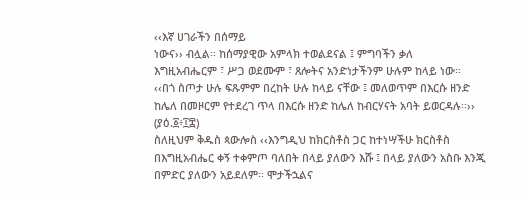‹‹እኛ ሀገራችን በሰማይ
ነውና›› ብሏል፡፡ ከሰማያዊው አምላክ ተወልደናል ፤ ምግባችን ቃለ
እግዚአብሔርም ፣ ሥጋ ወደሙም ፣ ጸሎትና አንድነታችንም ሁሉም ከላይ ነው፡፡
‹‹በጎ ስጦታ ሁሉ ፍጹምም በረከት ሁሉ ከላይ ናቸው ፤ መለወጥም በእርሱ ዘንድ
ከሌለ በመዞርም የተደረገ ጥላ በእርሱ ዘንድ ከሌለ ከብርሃናት አባት ይወርዳሉ፡፡››
(ያዕ.፩፥፲፰)
ስለዚህም ቅዱስ ጳውሎስ ‹‹እንግዲህ ከክርስቶስ ጋር ከተነሣችሁ ክርስቶስ
በእግዚአብሔር ቀኝ ተቀምጦ ባለበት በላይ ያለውን እሹ ፤ በላይ ያለውን አስቡ እንጂ
በምድር ያለውን አይደለም፡፡ ሞታችኋልና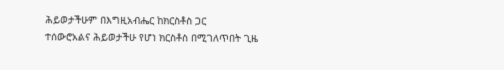ሕይወታችሁም በእግዚአብሔር ከክርስቶስ ጋር
ተሰውሮአልና ሕይወታችሁ የሆነ ክርስቶስ በሚገለጥበት ጊዜ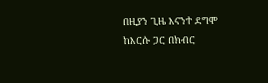በዚያን ጊዜ እናንተ ደግሞ
ከእርሱ ጋር በክብር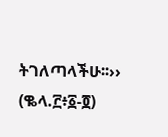ትገለጣላችሁ፡፡›› (ቈላ.፫፥፩-፬)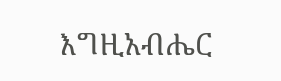እግዚአብሔር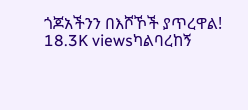ጎጆአችንን በእሾኾች ያጥረዋል!
18.3K viewsካልባረከኝ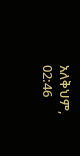አለቅህም, 02:46